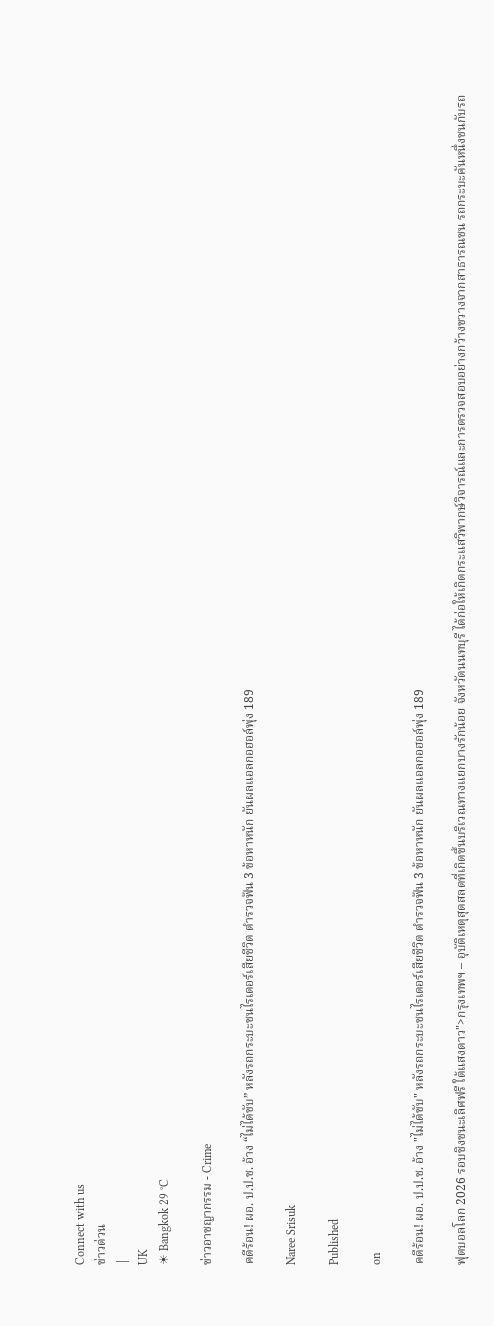Connect with us
ข่าวด่วน
|
UK
☀ Bangkok 29 °C

ข่าวอาชญากรรม - Crime

คดีร้อน! ผอ. ป.ป.ช. อ้าง “ไม่ได้ขับ” หลังรถกระบะชนไรเดอร์เสียชีวิต ตำรวจฟัน 3 ข้อหาหนัก ยันผลแอลกอฮอล์พุ่ง 189

Naree Srisuk

Published

on

คดีร้อน! ผอ. ป.ป.ช. อ้าง "ไม่ได้ขับ" หลังรถกระบะชนไรเดอร์เสียชีวิต ตำรวจฟัน 3 ข้อหาหนัก ยันผลแอลกอฮอล์พุ่ง 189

ฟุตบอลโลก 2026 รอบชิงชนะเลิศฟรี ใต้แสงดาว">กรุงเทพฯ – อุบัติเหตุสุดสลดที่เกิดขึ้นบริเวณทางแยกบางรักน้อย จังหวัดนนทบุรี ได้ก่อให้เกิดกระแสวิพากษ์วิจารณ์และการตรวจสอบอย่างกว้างขวางจากสาธารณชน รถกระบะคันหนึ่งชนกับรถ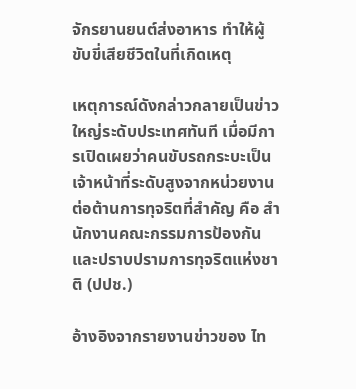จักรยานยนต์ส่งอาหาร ทำให้ผู้ขับขี่เสียชีวิตในที่เกิดเหตุ

เหตุการณ์ดังกล่าวกลายเป็นข่าวใหญ่ระดับประเทศทันที เมื่อมีการเปิดเผยว่าคนขับรถกระบะเป็นเจ้าหน้าที่ระดับสูงจากหน่วยงานต่อต้านการทุจริตที่สำคัญ คือ สำนักงานคณะกรรมการป้องกันและปราบปรามการทุจริตแห่งชาติ (ปปช.)

อ้างอิงจากรายงานข่าวของ ไท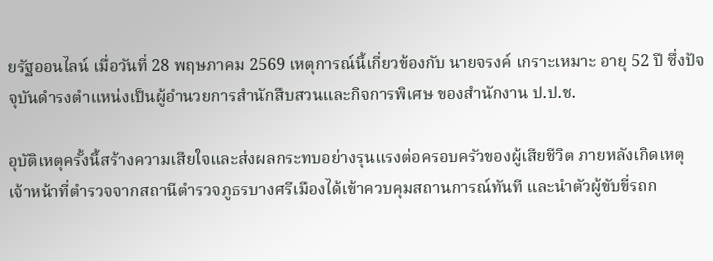ยรัฐออนไลน์ เมื่อวันที่ 28 พฤษภาคม 2569 เหตุการณ์นี้เกี่ยวข้องกับ นายจรงค์ เกราะเหมาะ อายุ 52 ปี ซึ่งปัจจุบันดำรงตำแหน่งเป็นผู้อำนวยการสำนักสืบสวนและกิจการพิเศษ ของสำนักงาน ป.ป.ช.

อุบัติเหตุครั้งนี้สร้างความเสียใจและส่งผลกระทบอย่างรุนแรงต่อครอบครัวของผู้เสียชีวิต ภายหลังเกิดเหตุ เจ้าหน้าที่ตำรวจจากสถานีตำรวจภูธรบางศรีเมืองได้เข้าควบคุมสถานการณ์ทันที และนำตัวผู้ขับขี่รถก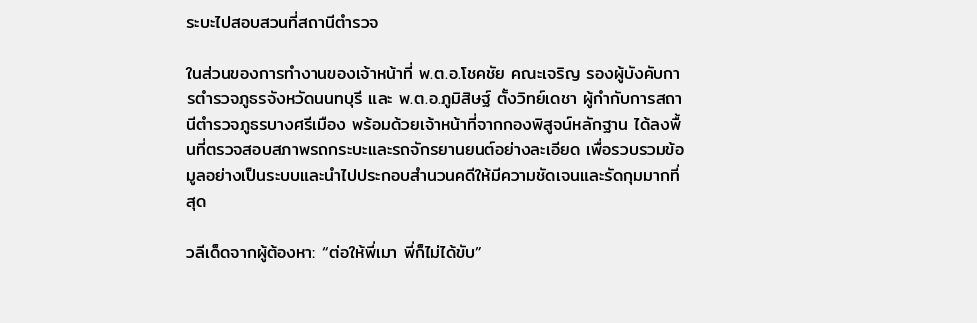ระบะไปสอบสวนที่สถานีตำรวจ

ในส่วนของการทำงานของเจ้าหน้าที่ พ.ต.อ.โชคชัย คณะเจริญ รองผู้บังคับการตำรวจภูธรจังหวัดนนทบุรี และ พ.ต.อ.ภูมิสิษฐ์ ตั้งวิทย์เดชา ผู้กำกับการสถานีตำรวจภูธรบางศรีเมือง พร้อมด้วยเจ้าหน้าที่จากกองพิสูจน์หลักฐาน ได้ลงพื้นที่ตรวจสอบสภาพรถกระบะและรถจักรยานยนต์อย่างละเอียด เพื่อรวบรวมข้อมูลอย่างเป็นระบบและนำไปประกอบสำนวนคดีให้มีความชัดเจนและรัดกุมมากที่สุด

วลีเด็ดจากผู้ต้องหา: “ต่อให้พี่เมา พี่ก็ไม่ได้ขับ”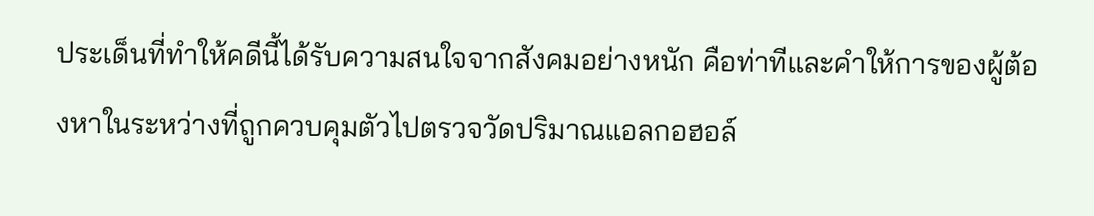ประเด็นที่ทำให้คดีนี้ได้รับความสนใจจากสังคมอย่างหนัก คือท่าทีและคำให้การของผู้ต้องหาในระหว่างที่ถูกควบคุมตัวไปตรวจวัดปริมาณแอลกอฮอล์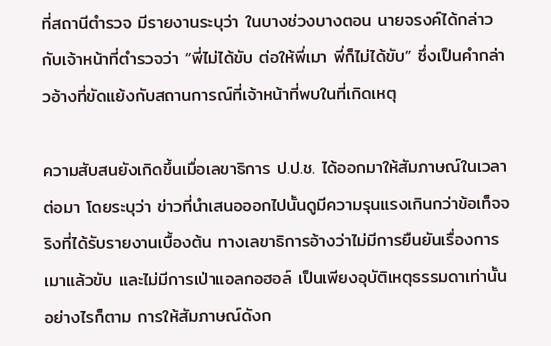ที่สถานีตำรวจ มีรายงานระบุว่า ในบางช่วงบางตอน นายจรงค์ได้กล่าวกับเจ้าหน้าที่ตำรวจว่า “พี่ไม่ได้ขับ ต่อให้พี่เมา พี่ก็ไม่ได้ขับ” ซึ่งเป็นคำกล่าวอ้างที่ขัดแย้งกับสถานการณ์ที่เจ้าหน้าที่พบในที่เกิดเหตุ

ความสับสนยังเกิดขึ้นเมื่อเลขาธิการ ป.ป.ช. ได้ออกมาให้สัมภาษณ์ในเวลาต่อมา โดยระบุว่า ข่าวที่นำเสนอออกไปนั้นดูมีความรุนแรงเกินกว่าข้อเท็จจริงที่ได้รับรายงานเบื้องต้น ทางเลขาธิการอ้างว่าไม่มีการยืนยันเรื่องการเมาแล้วขับ และไม่มีการเป่าแอลกอฮอล์ เป็นเพียงอุบัติเหตุธรรมดาเท่านั้น อย่างไรก็ตาม การให้สัมภาษณ์ดังก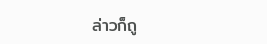ล่าวก็ถู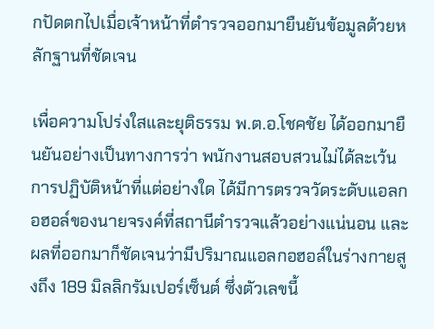กปัดตกไปเมื่อเจ้าหน้าที่ตำรวจออกมายืนยันข้อมูลด้วยหลักฐานที่ชัดเจน

เพื่อความโปร่งใสและยุติธรรม พ.ต.อ.โชคชัย ได้ออกมายืนยันอย่างเป็นทางการว่า พนักงานสอบสวนไม่ได้ละเว้นการปฏิบัติหน้าที่แต่อย่างใด ได้มีการตรวจวัดระดับแอลกอฮอล์ของนายจรงค์ที่สถานีตำรวจแล้วอย่างแน่นอน และผลที่ออกมาก็ชัดเจนว่ามีปริมาณแอลกอฮอล์ในร่างกายสูงถึง 189 มิลลิกรัมเปอร์เซ็นต์ ซึ่งตัวเลขนี้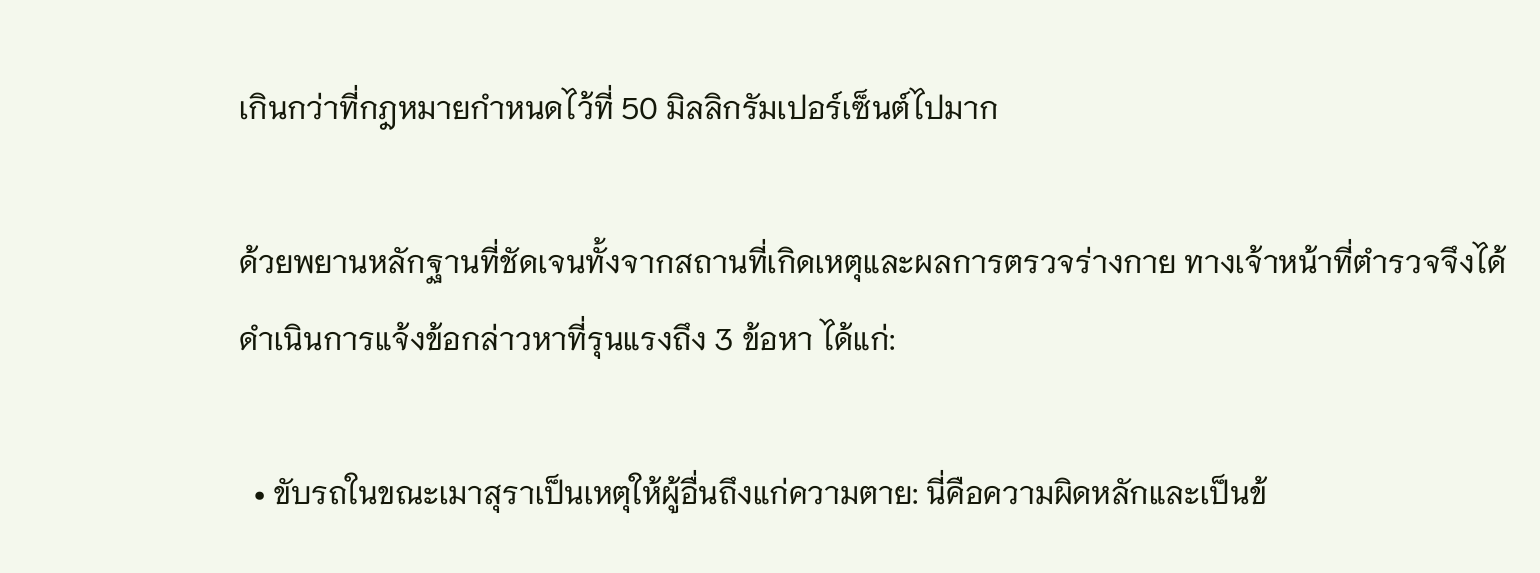เกินกว่าที่กฎหมายกำหนดไว้ที่ 50 มิลลิกรัมเปอร์เซ็นต์ไปมาก

ด้วยพยานหลักฐานที่ชัดเจนทั้งจากสถานที่เกิดเหตุและผลการตรวจร่างกาย ทางเจ้าหน้าที่ตำรวจจึงได้ดำเนินการแจ้งข้อกล่าวหาที่รุนแรงถึง 3 ข้อหา ได้แก่:

  • ขับรถในขณะเมาสุราเป็นเหตุให้ผู้อื่นถึงแก่ความตาย: นี่คือความผิดหลักและเป็นข้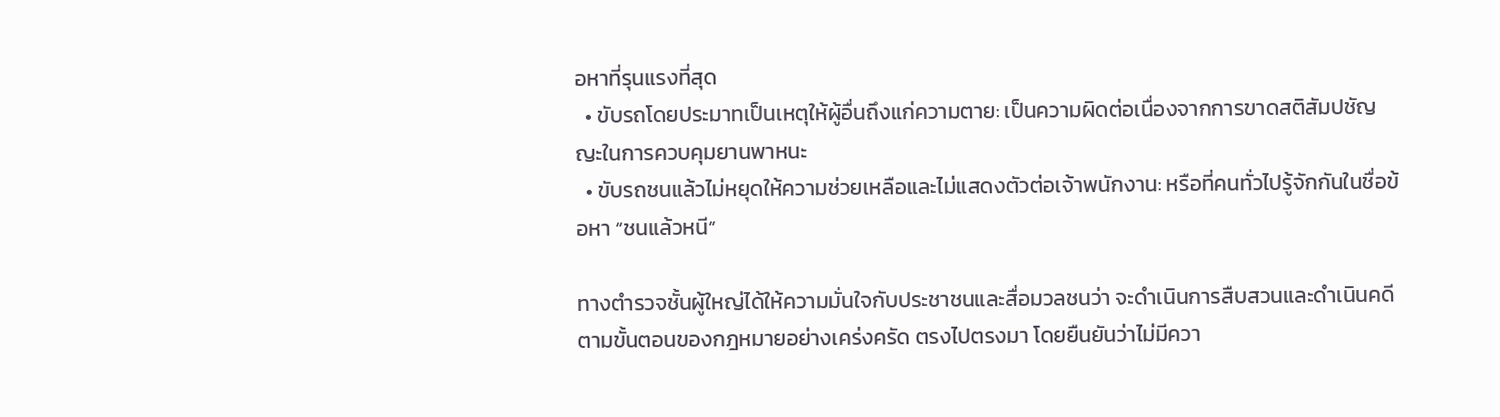อหาที่รุนแรงที่สุด
  • ขับรถโดยประมาทเป็นเหตุให้ผู้อื่นถึงแก่ความตาย: เป็นความผิดต่อเนื่องจากการขาดสติสัมปชัญญะในการควบคุมยานพาหนะ
  • ขับรถชนแล้วไม่หยุดให้ความช่วยเหลือและไม่แสดงตัวต่อเจ้าพนักงาน: หรือที่คนทั่วไปรู้จักกันในชื่อข้อหา “ชนแล้วหนี”

ทางตำรวจชั้นผู้ใหญ่ได้ให้ความมั่นใจกับประชาชนและสื่อมวลชนว่า จะดำเนินการสืบสวนและดำเนินคดีตามขั้นตอนของกฎหมายอย่างเคร่งครัด ตรงไปตรงมา โดยยืนยันว่าไม่มีควา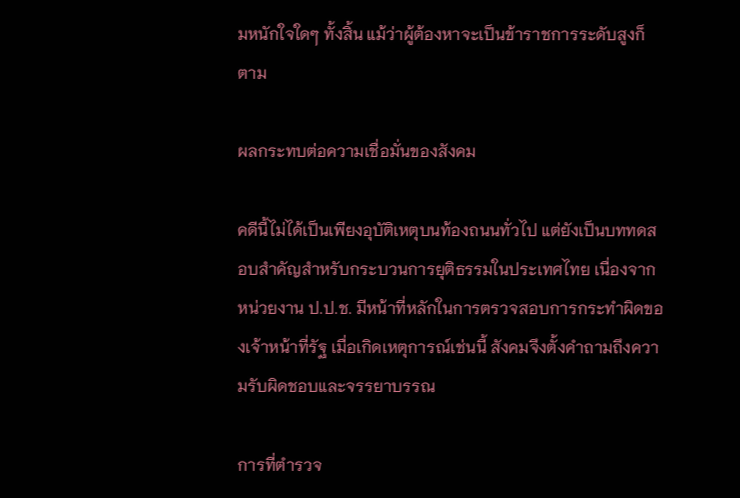มหนักใจใดๆ ทั้งสิ้น แม้ว่าผู้ต้องหาจะเป็นข้าราชการระดับสูงก็ตาม

ผลกระทบต่อความเชื่อมั่นของสังคม

คดีนี้ไม่ได้เป็นเพียงอุบัติเหตุบนท้องถนนทั่วไป แต่ยังเป็นบททดสอบสำคัญสำหรับกระบวนการยุติธรรมในประเทศไทย เนื่องจากหน่วยงาน ป.ป.ช. มีหน้าที่หลักในการตรวจสอบการกระทำผิดของเจ้าหน้าที่รัฐ เมื่อเกิดเหตุการณ์เช่นนี้ สังคมจึงตั้งคำถามถึงความรับผิดชอบและจรรยาบรรณ

การที่ตำรวจ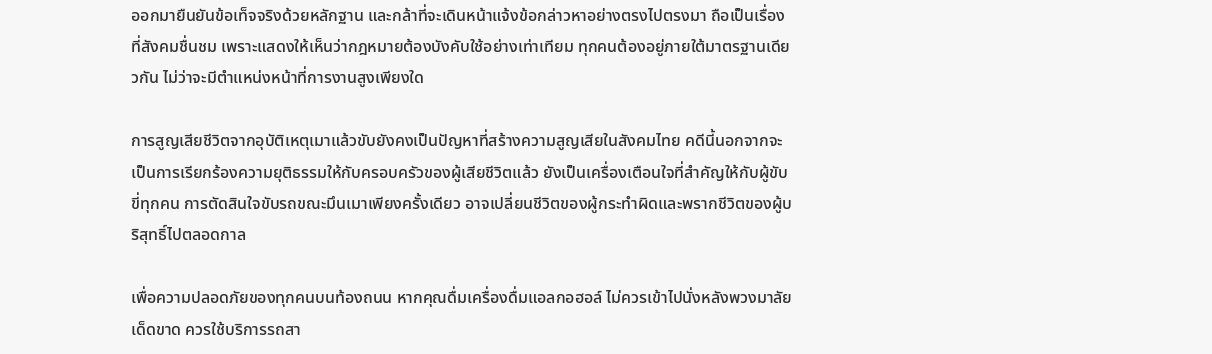ออกมายืนยันข้อเท็จจริงด้วยหลักฐาน และกล้าที่จะเดินหน้าแจ้งข้อกล่าวหาอย่างตรงไปตรงมา ถือเป็นเรื่องที่สังคมชื่นชม เพราะแสดงให้เห็นว่ากฎหมายต้องบังคับใช้อย่างเท่าเทียม ทุกคนต้องอยู่ภายใต้มาตรฐานเดียวกัน ไม่ว่าจะมีตำแหน่งหน้าที่การงานสูงเพียงใด

การสูญเสียชีวิตจากอุบัติเหตุเมาแล้วขับยังคงเป็นปัญหาที่สร้างความสูญเสียในสังคมไทย คดีนี้นอกจากจะเป็นการเรียกร้องความยุติธรรมให้กับครอบครัวของผู้เสียชีวิตแล้ว ยังเป็นเครื่องเตือนใจที่สำคัญให้กับผู้ขับขี่ทุกคน การตัดสินใจขับรถขณะมึนเมาเพียงครั้งเดียว อาจเปลี่ยนชีวิตของผู้กระทำผิดและพรากชีวิตของผู้บริสุทธิ์ไปตลอดกาล

เพื่อความปลอดภัยของทุกคนบนท้องถนน หากคุณดื่มเครื่องดื่มแอลกอฮอล์ ไม่ควรเข้าไปนั่งหลังพวงมาลัยเด็ดขาด ควรใช้บริการรถสา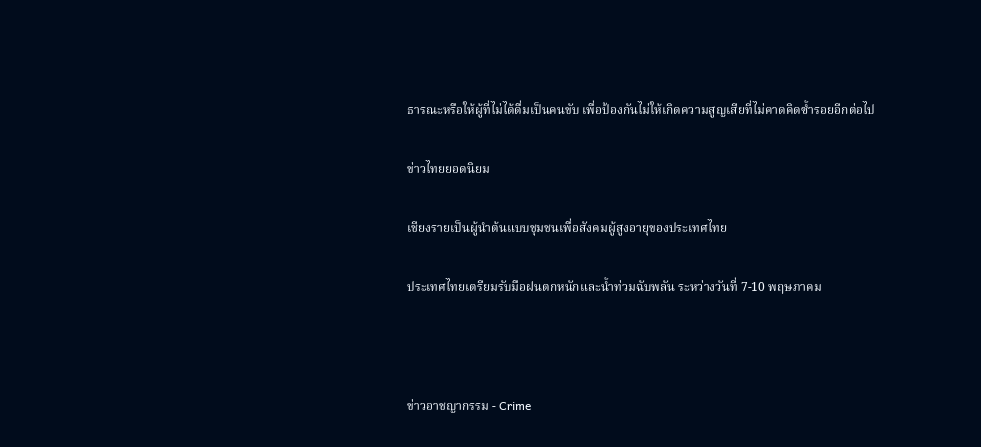ธารณะหรือให้ผู้ที่ไม่ได้ดื่มเป็นคนขับ เพื่อป้องกันไม่ให้เกิดความสูญเสียที่ไม่คาดคิดซ้ำรอยอีกต่อไป

ข่าวไทยยอดนิยม

เชียงรายเป็นผู้นำต้นแบบชุมชนเพื่อสังคมผู้สูงอายุของประเทศไทย

ประเทศไทยเตรียมรับมือฝนตกหนักและน้ำท่วมฉับพลัน ระหว่างวันที่ 7-10 พฤษภาคม



ข่าวอาชญากรรม - Crime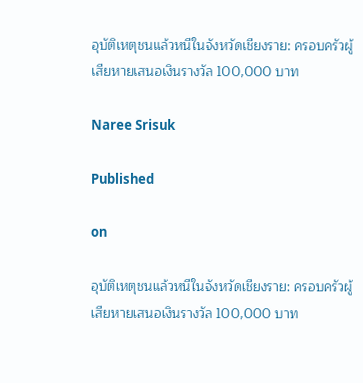อุบัติเหตุชนแล้วหนีในจังหวัดเชียงราย: ครอบครัวผู้เสียหายเสนอเงินรางวัล 100,000 บาท

Naree Srisuk

Published

on

อุบัติเหตุชนแล้วหนีในจังหวัดเชียงราย: ครอบครัวผู้เสียหายเสนอเงินรางวัล 100,000 บาท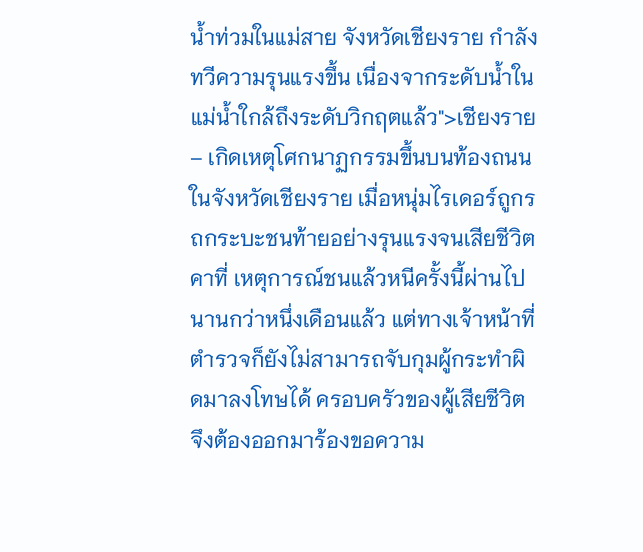น้ำท่วมในแม่สาย จังหวัดเชียงราย กำลังทวีความรุนแรงขึ้น เนื่องจากระดับน้ำในแม่น้ำใกล้ถึงระดับวิกฤตแล้ว">เชียงราย – เกิดเหตุโศกนาฏกรรมขึ้นบนท้องถนนในจังหวัดเชียงราย เมื่อหนุ่มไรเดอร์ถูกรถกระบะชนท้ายอย่างรุนแรงจนเสียชีวิตคาที่ เหตุการณ์ชนแล้วหนีครั้งนี้ผ่านไปนานกว่าหนึ่งเดือนแล้ว แต่ทางเจ้าหน้าที่ตำรวจก็ยังไม่สามารถจับกุมผู้กระทำผิดมาลงโทษได้ ครอบครัวของผู้เสียชีวิตจึงต้องออกมาร้องขอความ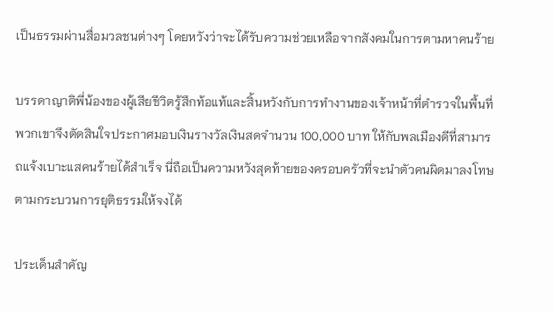เป็นธรรมผ่านสื่อมวลชนต่างๆ โดยหวังว่าจะได้รับความช่วยเหลือจากสังคมในการตามหาคนร้าย

บรรดาญาติพี่น้องของผู้เสียชีวิตรู้สึกท้อแท้และสิ้นหวังกับการทำงานของเจ้าหน้าที่ตำรวจในพื้นที่ พวกเขาจึงตัดสินใจประกาศมอบเงินรางวัลเงินสดจำนวน 100,000 บาท ให้กับพลเมืองดีที่สามารถแจ้งเบาะแสคนร้ายได้สำเร็จ นี่ถือเป็นความหวังสุดท้ายของครอบครัวที่จะนำตัวคนผิดมาลงโทษตามกระบวนการยุติธรรมให้จงได้

ประเด็นสำคัญ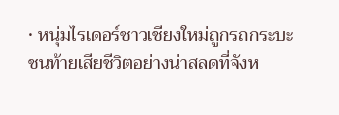• หนุ่มไรเดอร์ชาวเชียงใหม่ถูกรถกระบะชนท้ายเสียชีวิตอย่างน่าสลดที่จังห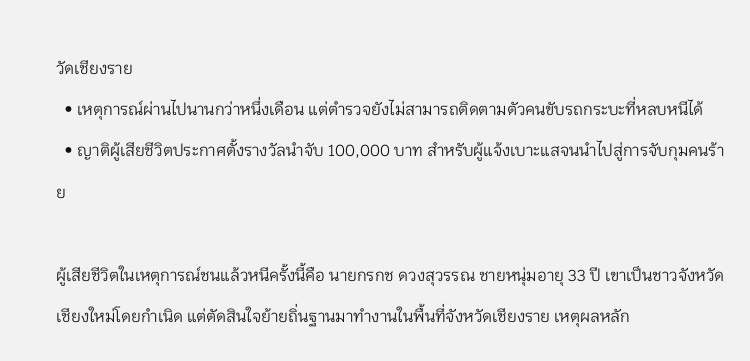วัดเชียงราย
  • เหตุการณ์ผ่านไปนานกว่าหนึ่งเดือน แต่ตำรวจยังไม่สามารถติดตามตัวคนขับรถกระบะที่หลบหนีได้
  • ญาติผู้เสียชีวิตประกาศตั้งรางวัลนำจับ 100,000 บาท สำหรับผู้แจ้งเบาะแสจนนำไปสู่การจับกุมคนร้าย

ผู้เสียชีวิตในเหตุการณ์ชนแล้วหนีครั้งนี้คือ นายกรกช ดวงสุวรรณ ชายหนุ่มอายุ 33 ปี เขาเป็นชาวจังหวัดเชียงใหม่โดยกำเนิด แต่ตัดสินใจย้ายถิ่นฐานมาทำงานในพื้นที่จังหวัดเชียงราย เหตุผลหลัก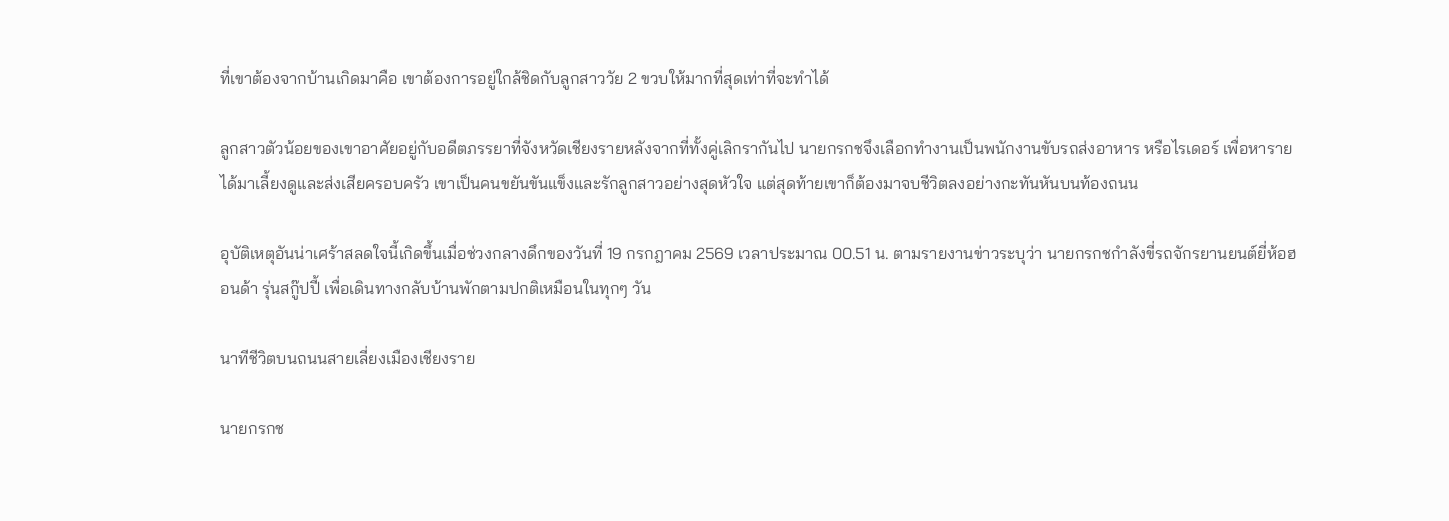ที่เขาต้องจากบ้านเกิดมาคือ เขาต้องการอยู่ใกล้ชิดกับลูกสาววัย 2 ขวบให้มากที่สุดเท่าที่จะทำได้

ลูกสาวตัวน้อยของเขาอาศัยอยู่กับอดีตภรรยาที่จังหวัดเชียงรายหลังจากที่ทั้งคู่เลิกรากันไป นายกรกชจึงเลือกทำงานเป็นพนักงานขับรถส่งอาหาร หรือไรเดอร์ เพื่อหารายได้มาเลี้ยงดูและส่งเสียครอบครัว เขาเป็นคนขยันขันแข็งและรักลูกสาวอย่างสุดหัวใจ แต่สุดท้ายเขาก็ต้องมาจบชีวิตลงอย่างกะทันหันบนท้องถนน

อุบัติเหตุอันน่าเศร้าสลดใจนี้เกิดขึ้นเมื่อช่วงกลางดึกของวันที่ 19 กรกฎาคม 2569 เวลาประมาณ 00.51 น. ตามรายงานข่าวระบุว่า นายกรกชกำลังขี่รถจักรยานยนต์ยี่ห้อฮอนด้า รุ่นสกู๊ปปี้ เพื่อเดินทางกลับบ้านพักตามปกติเหมือนในทุกๆ วัน

นาทีชีวิตบนถนนสายเลี่ยงเมืองเชียงราย

นายกรกช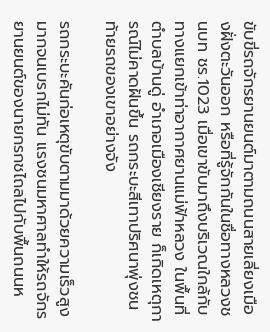ขับขี่รถจักรยานยนต์มาตามถนนสายเลี่ยงเมืองฝั่งตะวันออก หรือที่รู้จักกันในชื่อทางหลวงชนบท ชร.1023 เมื่อเขาขับมาถึงบริเวณใกล้กับทางแยกเข้าท่าอากาศยานแม่ฟ้าหลวง ในพื้นที่ตำบลบ้านดู่ อำเภอเมืองเชียงราย ก็เกิดเหตุการณ์ไม่คาดฝันขึ้น รถกระบะสีเทาปริศนาพุ่งชนท้ายรถของเขาอย่างจัง

รถกระบะคันก่อเหตุขับตามมาด้วยความเร็วสูงมากจนเบรกไม่ทัน แรงชนมหาศาลทำให้รถจักรยานยนต์ของนายกรกชไถลไปกับพื้นถนนห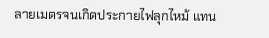ลายเมตรจนเกิดประกายไฟลุกไหม้ แทน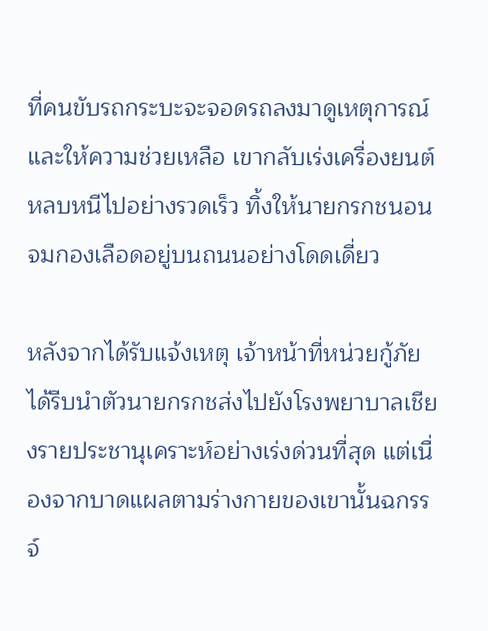ที่คนขับรถกระบะจะจอดรถลงมาดูเหตุการณ์และให้ความช่วยเหลือ เขากลับเร่งเครื่องยนต์หลบหนีไปอย่างรวดเร็ว ทิ้งให้นายกรกชนอนจมกองเลือดอยู่บนถนนอย่างโดดเดี่ยว

หลังจากได้รับแจ้งเหตุ เจ้าหน้าที่หน่วยกู้ภัยได้รีบนำตัวนายกรกชส่งไปยังโรงพยาบาลเชียงรายประชานุเคราะห์อย่างเร่งด่วนที่สุด แต่เนื่องจากบาดแผลตามร่างกายของเขานั้นฉกรรจ์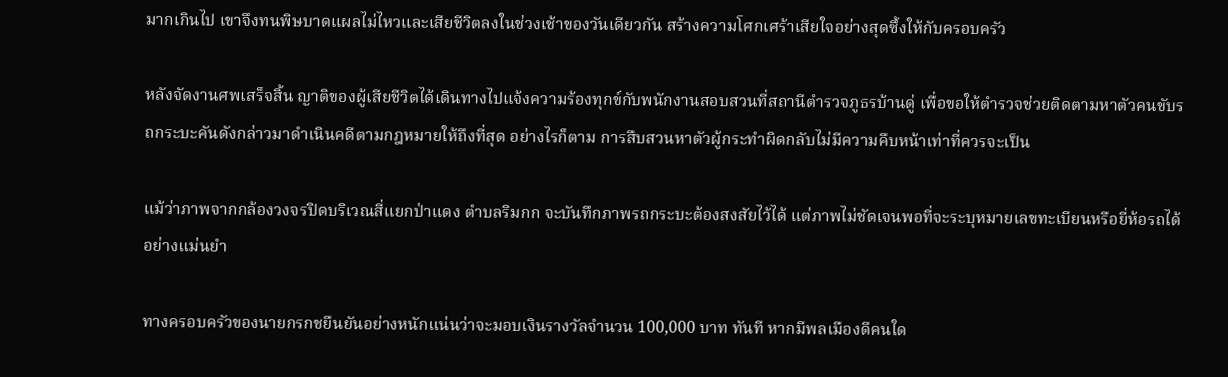มากเกินไป เขาจึงทนพิษบาดแผลไม่ไหวและเสียชีวิตลงในช่วงเช้าของวันเดียวกัน สร้างความโศกเศร้าเสียใจอย่างสุดซึ้งให้กับครอบครัว

หลังจัดงานศพเสร็จสิ้น ญาติของผู้เสียชีวิตได้เดินทางไปแจ้งความร้องทุกข์กับพนักงานสอบสวนที่สถานีตำรวจภูธรบ้านดู่ เพื่อขอให้ตำรวจช่วยติดตามหาตัวคนขับรถกระบะคันดังกล่าวมาดำเนินคดีตามกฎหมายให้ถึงที่สุด อย่างไรก็ตาม การสืบสวนหาตัวผู้กระทำผิดกลับไม่มีความคืบหน้าเท่าที่ควรจะเป็น

แม้ว่าภาพจากกล้องวงจรปิดบริเวณสี่แยกป่าแดง ตำบลริมกก จะบันทึกภาพรถกระบะต้องสงสัยไว้ได้ แต่ภาพไม่ชัดเจนพอที่จะระบุหมายเลขทะเบียนหรือยี่ห้อรถได้อย่างแม่นยำ

ทางครอบครัวของนายกรกชยืนยันอย่างหนักแน่นว่าจะมอบเงินรางวัลจำนวน 100,000 บาท ทันที หากมีพลเมืองดีคนใด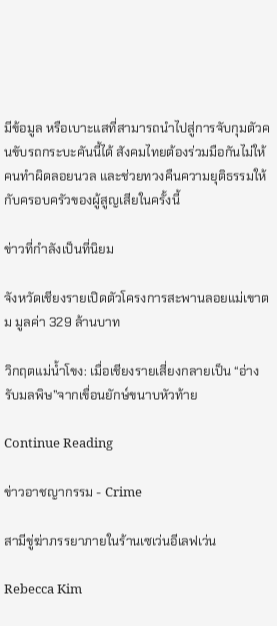มีข้อมูล หรือเบาะแสที่สามารถนำไปสู่การจับกุมตัวคนขับรถกระบะคันนี้ได้ สังคมไทยต้องร่วมมือกันไม่ให้คนทำผิดลอยนวล และช่วยทวงคืนความยุติธรรมให้กับครอบครัวของผู้สูญเสียในครั้งนี้

ข่าวที่กำลังเป็นที่นิยม

จังหวัดเชียงรายเปิดตัวโครงการสะพานลอยแม่เขาตม มูลค่า 329 ล้านบาท

วิกฤตแม่น้ำโขง: เมื่อเชียงรายเสี่ยงกลายเป็น “อ่างรับมลพิษ”จากเขื่อนยักษ์ขนาบหัวท้าย

Continue Reading

ข่าวอาชญากรรม - Crime

สามีขู่ฆ่าภรรยาภายในร้านเซเว่นอีเลฟเว่น

Rebecca Kim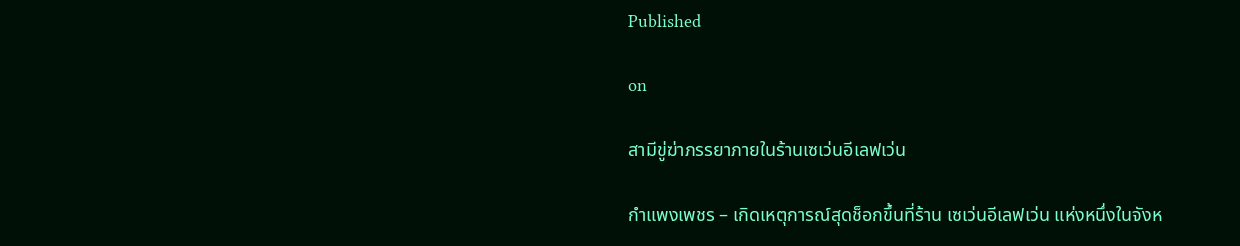Published

on

สามีขู่ฆ่าภรรยาภายในร้านเซเว่นอีเลฟเว่น

กำแพงเพชร – เกิดเหตุการณ์สุดช็อกขึ้นที่ร้าน เซเว่นอีเลฟเว่น แห่งหนึ่งในจังห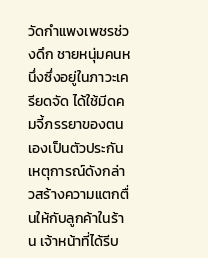วัดกำแพงเพชรช่วงดึก ชายหนุ่มคนหนึ่งซึ่งอยู่ในภาวะเครียดจัด ได้ใช้มีดคมจี้ภรรยาของตนเองเป็นตัวประกัน เหตุการณ์ดังกล่าวสร้างความแตกตื่นให้กับลูกค้าในร้าน เจ้าหน้าที่ได้รีบ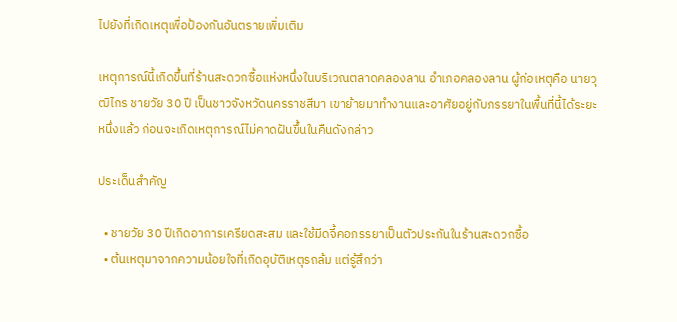ไปยังที่เกิดเหตุเพื่อป้องกันอันตรายเพิ่มเติม

เหตุการณ์นี้เกิดขึ้นที่ร้านสะดวกซื้อแห่งหนึ่งในบริเวณตลาดคลองลาน อำเภอคลองลาน ผู้ก่อเหตุคือ นายวุฒิไกร ชายวัย 30 ปี เป็นชาวจังหวัดนครราชสีมา เขาย้ายมาทำงานและอาศัยอยู่กับภรรยาในพื้นที่นี้ได้ระยะหนึ่งแล้ว ก่อนจะเกิดเหตุการณ์ไม่คาดฝันขึ้นในคืนดังกล่าว

ประเด็นสำคัญ

  • ชายวัย 30 ปีเกิดอาการเครียดสะสม และใช้มีดจี้คอภรรยาเป็นตัวประกันในร้านสะดวกซื้อ
  • ต้นเหตุมาจากความน้อยใจที่เกิดอุบัติเหตุรถล้ม แต่รู้สึกว่า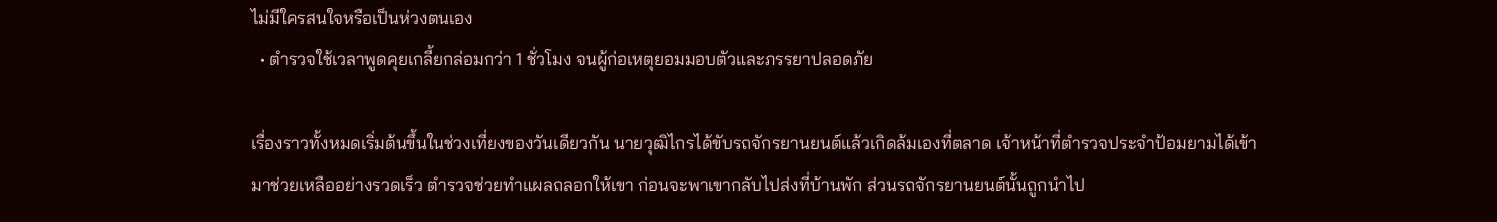ไม่มีใครสนใจหรือเป็นห่วงตนเอง
  • ตำรวจใช้เวลาพูดคุยเกลี้ยกล่อมกว่า 1 ชั่วโมง จนผู้ก่อเหตุยอมมอบตัวและภรรยาปลอดภัย

เรื่องราวทั้งหมดเริ่มต้นขึ้นในช่วงเที่ยงของวันเดียวกัน นายวุฒิไกรได้ขับรถจักรยานยนต์แล้วเกิดล้มเองที่ตลาด เจ้าหน้าที่ตำรวจประจำป้อมยามได้เข้ามาช่วยเหลืออย่างรวดเร็ว ตำรวจช่วยทำแผลถลอกให้เขา ก่อนจะพาเขากลับไปส่งที่บ้านพัก ส่วนรถจักรยานยนต์นั้นถูกนำไป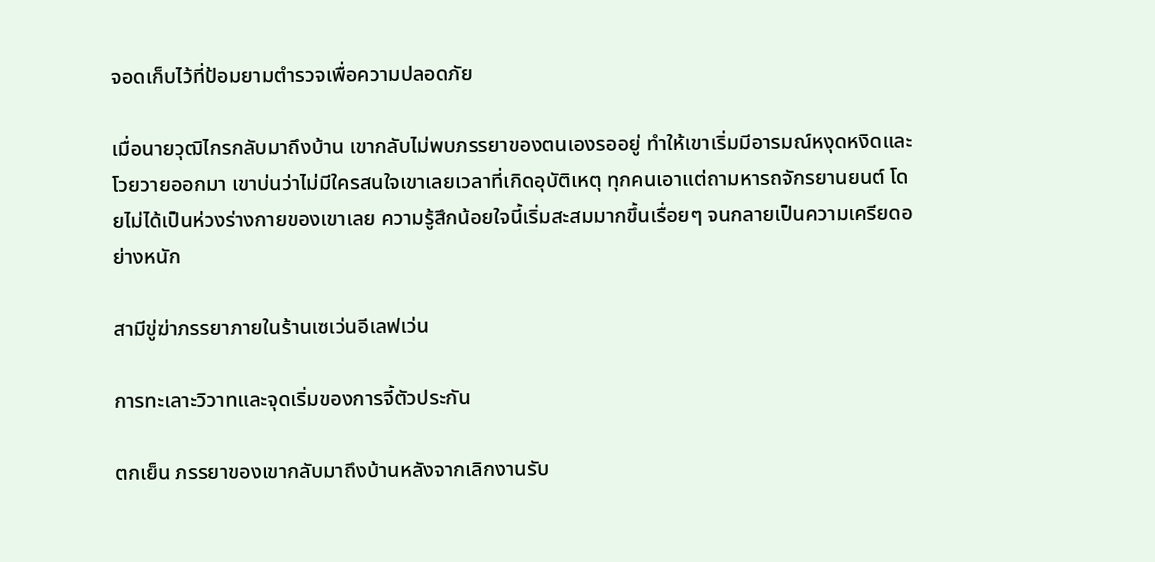จอดเก็บไว้ที่ป้อมยามตำรวจเพื่อความปลอดภัย

เมื่อนายวุฒิไกรกลับมาถึงบ้าน เขากลับไม่พบภรรยาของตนเองรออยู่ ทำให้เขาเริ่มมีอารมณ์หงุดหงิดและโวยวายออกมา เขาบ่นว่าไม่มีใครสนใจเขาเลยเวลาที่เกิดอุบัติเหตุ ทุกคนเอาแต่ถามหารถจักรยานยนต์ โดยไม่ได้เป็นห่วงร่างกายของเขาเลย ความรู้สึกน้อยใจนี้เริ่มสะสมมากขึ้นเรื่อยๆ จนกลายเป็นความเครียดอย่างหนัก

สามีขู่ฆ่าภรรยาภายในร้านเซเว่นอีเลฟเว่น

การทะเลาะวิวาทและจุดเริ่มของการจี้ตัวประกัน

ตกเย็น ภรรยาของเขากลับมาถึงบ้านหลังจากเลิกงานรับ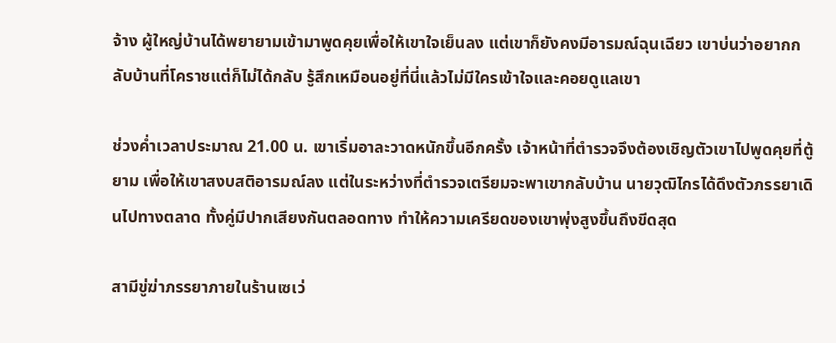จ้าง ผู้ใหญ่บ้านได้พยายามเข้ามาพูดคุยเพื่อให้เขาใจเย็นลง แต่เขาก็ยังคงมีอารมณ์ฉุนเฉียว เขาบ่นว่าอยากกลับบ้านที่โคราชแต่ก็ไม่ได้กลับ รู้สึกเหมือนอยู่ที่นี่แล้วไม่มีใครเข้าใจและคอยดูแลเขา

ช่วงค่ำเวลาประมาณ 21.00 น. เขาเริ่มอาละวาดหนักขึ้นอีกครั้ง เจ้าหน้าที่ตำรวจจึงต้องเชิญตัวเขาไปพูดคุยที่ตู้ยาม เพื่อให้เขาสงบสติอารมณ์ลง แต่ในระหว่างที่ตำรวจเตรียมจะพาเขากลับบ้าน นายวุฒิไกรได้ดึงตัวภรรยาเดินไปทางตลาด ทั้งคู่มีปากเสียงกันตลอดทาง ทำให้ความเครียดของเขาพุ่งสูงขึ้นถึงขีดสุด

สามีขู่ฆ่าภรรยาภายในร้านเซเว่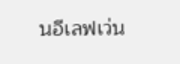นอีเลฟเว่น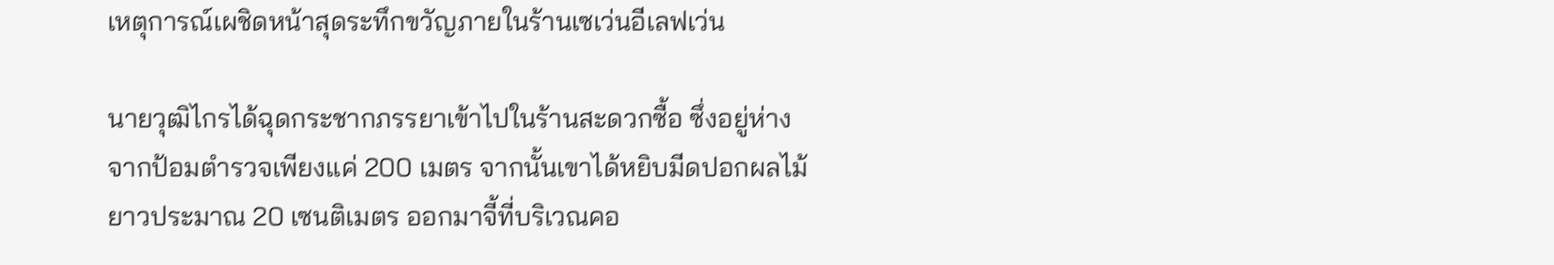เหตุการณ์เผชิดหน้าสุดระทึกขวัญภายในร้านเซเว่นอีเลฟเว่น

นายวุฒิไกรได้ฉุดกระชากภรรยาเข้าไปในร้านสะดวกซื้อ ซึ่งอยู่ห่างจากป้อมตำรวจเพียงแค่ 200 เมตร จากนั้นเขาได้หยิบมีดปอกผลไม้ยาวประมาณ 20 เซนติเมตร ออกมาจี้ที่บริเวณคอ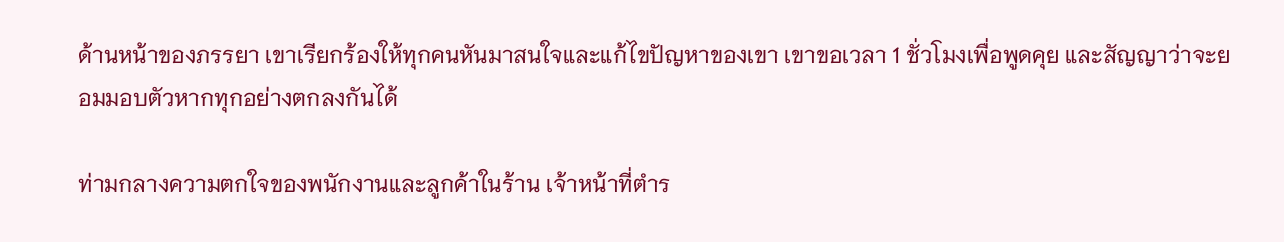ด้านหน้าของภรรยา เขาเรียกร้องให้ทุกคนหันมาสนใจและแก้ไขปัญหาของเขา เขาขอเวลา 1 ชั่วโมงเพื่อพูดคุย และสัญญาว่าจะยอมมอบตัวหากทุกอย่างตกลงกันได้

ท่ามกลางความตกใจของพนักงานและลูกค้าในร้าน เจ้าหน้าที่ตำร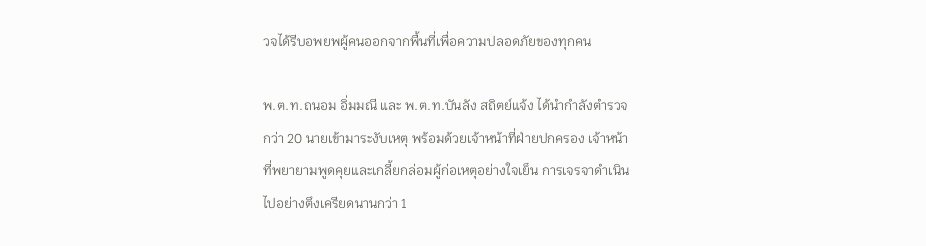วจได้รีบอพยพผู้คนออกจากพื้นที่เพื่อความปลอดภัยของทุกคน

พ.ต.ท.ถนอม อิ่มมณี และ พ.ต.ท.บันลัง สถิตย์แจ้ง ได้นำกำลังตำรวจกว่า 20 นายเข้ามาระงับเหตุ พร้อมด้วยเจ้าหน้าที่ฝ่ายปกครอง เจ้าหน้าที่พยายามพูดคุยและเกลี้ยกล่อมผู้ก่อเหตุอย่างใจเย็น การเจรจาดำเนินไปอย่างตึงเครียดนานกว่า 1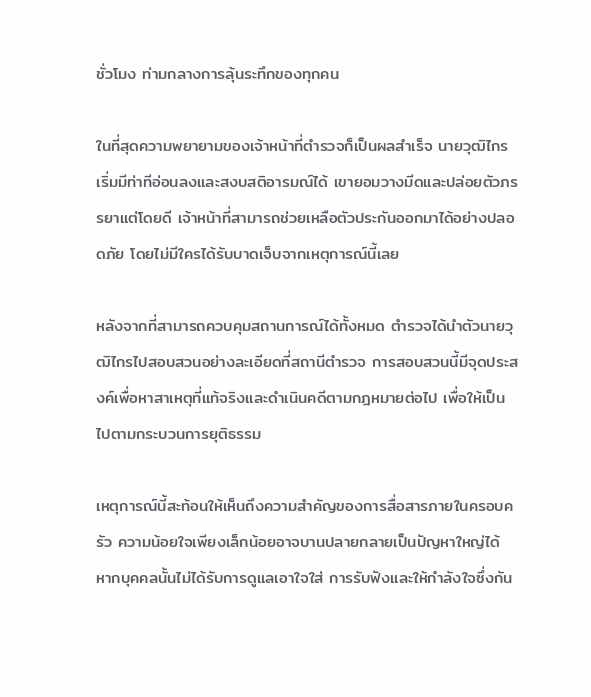ชั่วโมง ท่ามกลางการลุ้นระทึกของทุกคน

ในที่สุดความพยายามของเจ้าหน้าที่ตำรวจก็เป็นผลสำเร็จ นายวุฒิไกรเริ่มมีท่าทีอ่อนลงและสงบสติอารมณ์ได้ เขายอมวางมีดและปล่อยตัวภรรยาแต่โดยดี เจ้าหน้าที่สามารถช่วยเหลือตัวประกันออกมาได้อย่างปลอดภัย โดยไม่มีใครได้รับบาดเจ็บจากเหตุการณ์นี้เลย

หลังจากที่สามารถควบคุมสถานการณ์ได้ทั้งหมด ตำรวจได้นำตัวนายวุฒิไกรไปสอบสวนอย่างละเอียดที่สถานีตำรวจ การสอบสวนนี้มีจุดประสงค์เพื่อหาสาเหตุที่แท้จริงและดำเนินคดีตามกฎหมายต่อไป เพื่อให้เป็นไปตามกระบวนการยุติธรรม

เหตุการณ์นี้สะท้อนให้เห็นถึงความสำคัญของการสื่อสารภายในครอบครัว ความน้อยใจเพียงเล็กน้อยอาจบานปลายกลายเป็นปัญหาใหญ่ได้ หากบุคคลนั้นไม่ได้รับการดูแลเอาใจใส่ การรับฟังและให้กำลังใจซึ่งกัน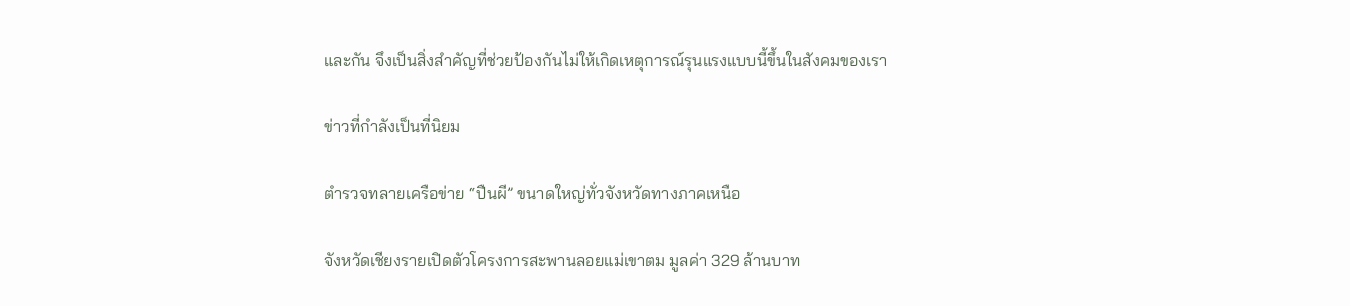และกัน จึงเป็นสิ่งสำคัญที่ช่วยป้องกันไม่ให้เกิดเหตุการณ์รุนแรงแบบนี้ขึ้นในสังคมของเรา

ข่าวที่กำลังเป็นที่นิยม

ตำรวจทลายเครือข่าย “ปืนผี” ขนาดใหญ่ทั่วจังหวัดทางภาคเหนือ

จังหวัดเชียงรายเปิดตัวโครงการสะพานลอยแม่เขาตม มูลค่า 329 ล้านบาท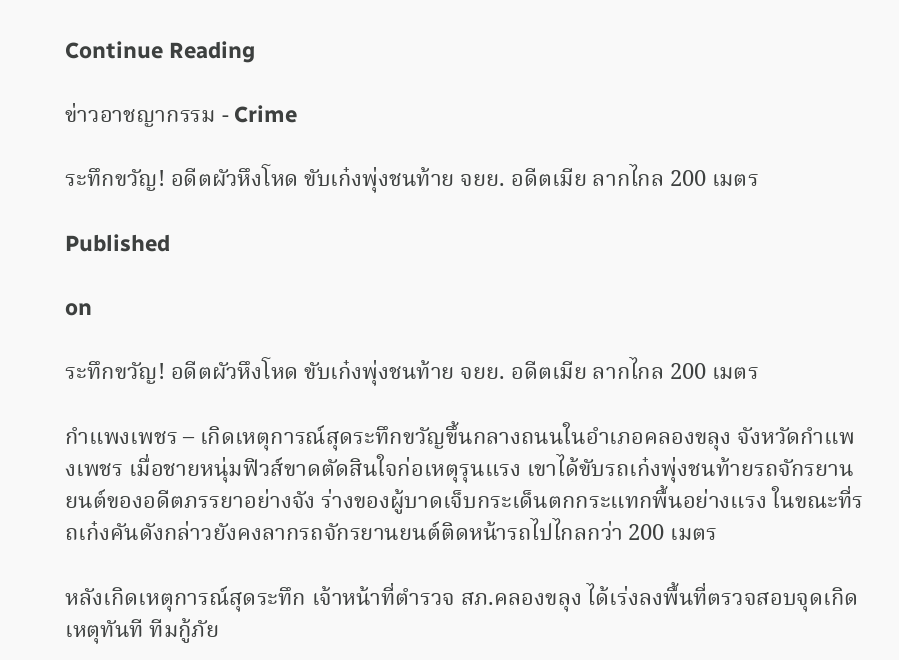Continue Reading

ข่าวอาชญากรรม - Crime

ระทึกขวัญ! อดีตผัวหึงโหด ขับเก๋งพุ่งชนท้าย จยย. อดีตเมีย ลากไกล 200 เมตร

Published

on

ระทึกขวัญ! อดีตผัวหึงโหด ขับเก๋งพุ่งชนท้าย จยย. อดีตเมีย ลากไกล 200 เมตร

กำแพงเพชร – เกิดเหตุการณ์สุดระทึกขวัญขึ้นกลางถนนในอำเภอคลองขลุง จังหวัดกำแพงเพชร เมื่อชายหนุ่มฟิวส์ขาดตัดสินใจก่อเหตุรุนแรง เขาได้ขับรถเก๋งพุ่งชนท้ายรถจักรยานยนต์ของอดีตภรรยาอย่างจัง ร่างของผู้บาดเจ็บกระเด็นตกกระแทกพื้นอย่างแรง ในขณะที่รถเก๋งคันดังกล่าวยังคงลากรถจักรยานยนต์ติดหน้ารถไปไกลกว่า 200 เมตร

หลังเกิดเหตุการณ์สุดระทึก เจ้าหน้าที่ตำรวจ สภ.คลองขลุง ได้เร่งลงพื้นที่ตรวจสอบจุดเกิดเหตุทันที ทีมกู้ภัย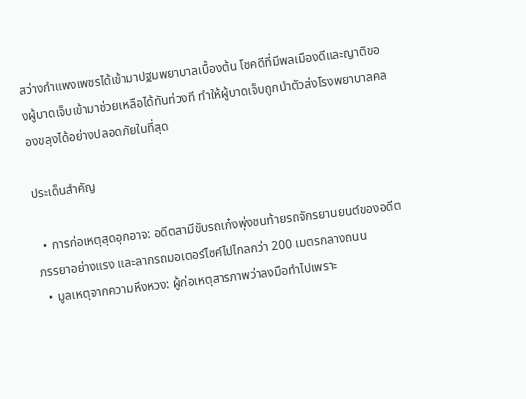สว่างกำแพงเพชรได้เข้ามาปฐมพยาบาลเบื้องต้น โชคดีที่มีพลเมืองดีและญาติของผู้บาดเจ็บเข้ามาช่วยเหลือได้ทันท่วงที ทำให้ผู้บาดเจ็บถูกนำตัวส่งโรงพยาบาลคลองขลุงได้อย่างปลอดภัยในที่สุด

ประเด็นสำคัญ

  • การก่อเหตุสุดอุกอาจ: อดีตสามีขับรถเก๋งพุ่งชนท้ายรถจักรยานยนต์ของอดีตภรรยาอย่างแรง และลากรถมอเตอร์ไซค์ไปไกลกว่า 200 เมตรกลางถนน
  • มูลเหตุจากความหึงหวง: ผู้ก่อเหตุสารภาพว่าลงมือทำไปเพราะ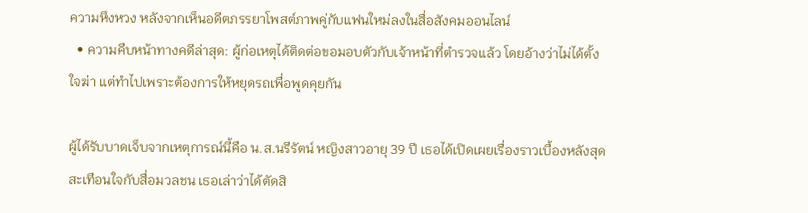ความหึงหวง หลังจากเห็นอดีตภรรยาโพสต์ภาพคู่กับแฟนใหม่ลงในสื่อสังคมออนไลน์
  • ความคืบหน้าทางคดีล่าสุด: ผู้ก่อเหตุได้ติดต่อขอมอบตัวกับเจ้าหน้าที่ตำรวจแล้ว โดยอ้างว่าไม่ได้ตั้งใจฆ่า แต่ทำไปเพราะต้องการให้หยุดรถเพื่อพูดคุยกัน

ผู้ได้รับบาดเจ็บจากเหตุการณ์นี้คือ น.ส.นรีรัตน์ หญิงสาวอายุ 39 ปี เธอได้เปิดเผยเรื่องราวเบื้องหลังสุดสะเทือนใจกับสื่อมวลชน เธอเล่าว่าได้ตัดสิ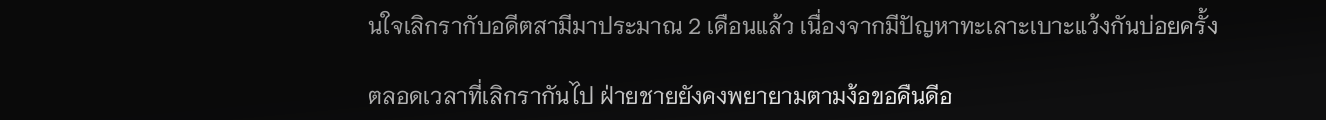นใจเลิกรากับอดีตสามีมาประมาณ 2 เดือนแล้ว เนื่องจากมีปัญหาทะเลาะเบาะแว้งกันบ่อยครั้ง

ตลอดเวลาที่เลิกรากันไป ฝ่ายชายยังคงพยายามตามง้อขอคืนดีอ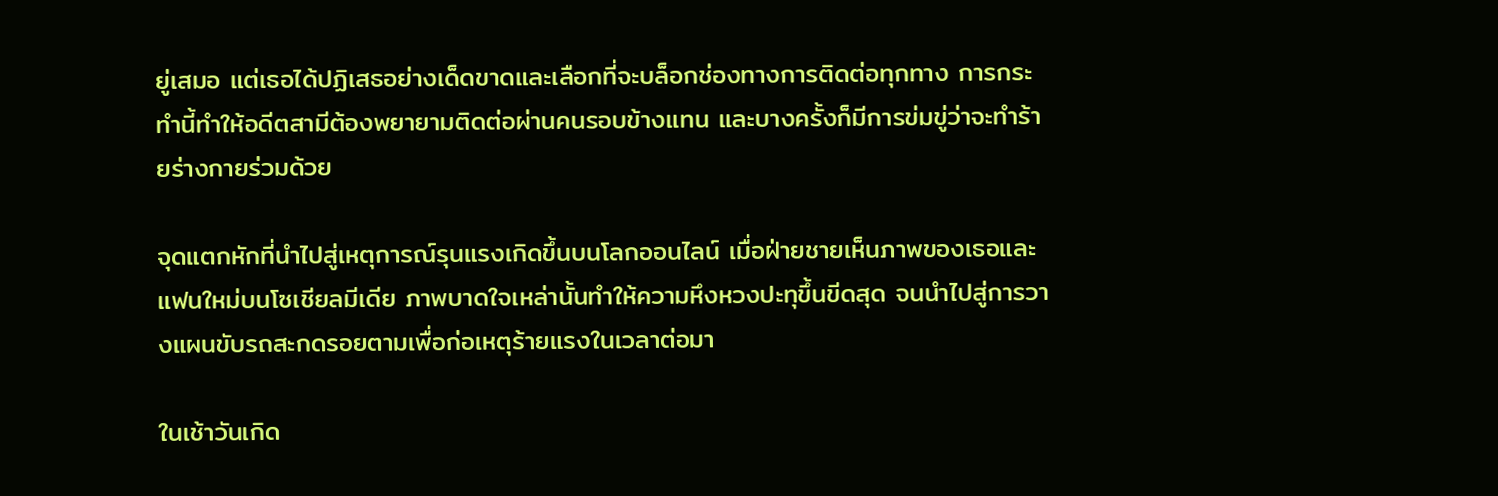ยู่เสมอ แต่เธอได้ปฏิเสธอย่างเด็ดขาดและเลือกที่จะบล็อกช่องทางการติดต่อทุกทาง การกระทำนี้ทำให้อดีตสามีต้องพยายามติดต่อผ่านคนรอบข้างแทน และบางครั้งก็มีการข่มขู่ว่าจะทำร้ายร่างกายร่วมด้วย

จุดแตกหักที่นำไปสู่เหตุการณ์รุนแรงเกิดขึ้นบนโลกออนไลน์ เมื่อฝ่ายชายเห็นภาพของเธอและแฟนใหม่บนโซเชียลมีเดีย ภาพบาดใจเหล่านั้นทำให้ความหึงหวงปะทุขึ้นขีดสุด จนนำไปสู่การวางแผนขับรถสะกดรอยตามเพื่อก่อเหตุร้ายแรงในเวลาต่อมา

ในเช้าวันเกิด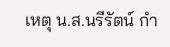เหตุ น.ส.นรีรัตน์ กำ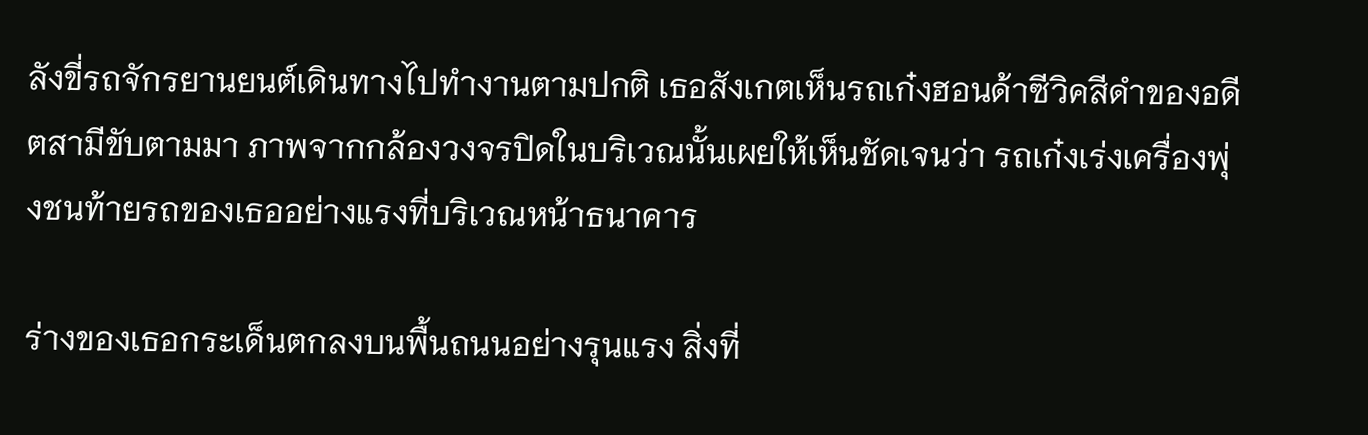ลังขี่รถจักรยานยนต์เดินทางไปทำงานตามปกติ เธอสังเกตเห็นรถเก๋งฮอนด้าซีวิคสีดำของอดีตสามีขับตามมา ภาพจากกล้องวงจรปิดในบริเวณนั้นเผยให้เห็นชัดเจนว่า รถเก๋งเร่งเครื่องพุ่งชนท้ายรถของเธออย่างแรงที่บริเวณหน้าธนาคาร

ร่างของเธอกระเด็นตกลงบนพื้นถนนอย่างรุนแรง สิ่งที่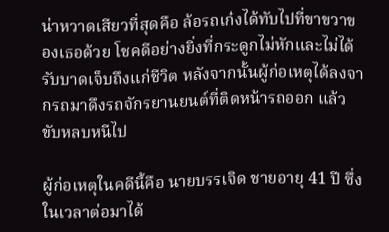น่าหวาดเสียวที่สุดคือ ล้อรถเก๋งได้ทับไปที่ขาขวาของเธอด้วย โชคดีอย่างยิ่งที่กระดูกไม่หักและไม่ได้รับบาดเจ็บถึงแก่ชีวิต หลังจากนั้นผู้ก่อเหตุได้ลงจากรถมาดึงรถจักรยานยนต์ที่ติดหน้ารถออก แล้วขับหลบหนีไป

ผู้ก่อเหตุในคดีนี้คือ นายบรรเจิด ชายอายุ 41 ปี ซึ่งในเวลาต่อมาได้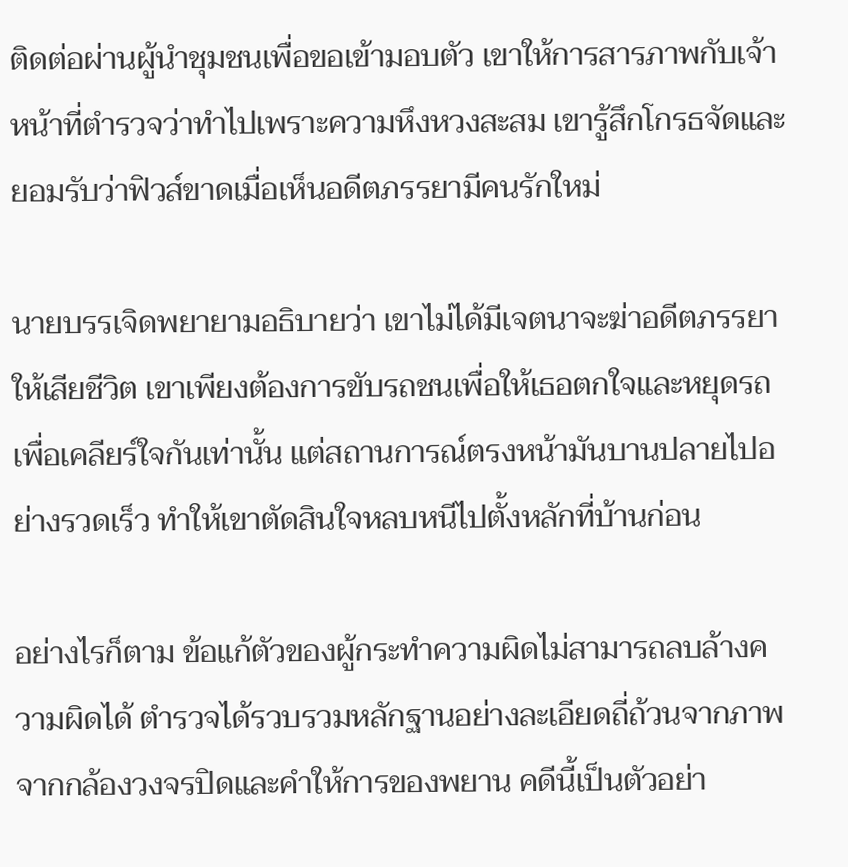ติดต่อผ่านผู้นำชุมชนเพื่อขอเข้ามอบตัว เขาให้การสารภาพกับเจ้าหน้าที่ตำรวจว่าทำไปเพราะความหึงหวงสะสม เขารู้สึกโกรธจัดและยอมรับว่าฟิวส์ขาดเมื่อเห็นอดีตภรรยามีคนรักใหม่

นายบรรเจิดพยายามอธิบายว่า เขาไม่ได้มีเจตนาจะฆ่าอดีตภรรยาให้เสียชีวิต เขาเพียงต้องการขับรถชนเพื่อให้เธอตกใจและหยุดรถเพื่อเคลียร์ใจกันเท่านั้น แต่สถานการณ์ตรงหน้ามันบานปลายไปอย่างรวดเร็ว ทำให้เขาตัดสินใจหลบหนีไปตั้งหลักที่บ้านก่อน

อย่างไรก็ตาม ข้อแก้ตัวของผู้กระทำความผิดไม่สามารถลบล้างความผิดได้ ตำรวจได้รวบรวมหลักฐานอย่างละเอียดถี่ถ้วนจากภาพจากกล้องวงจรปิดและคำให้การของพยาน คดีนี้เป็นตัวอย่า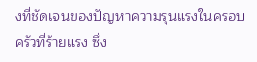งที่ชัดเจนของปัญหาความรุนแรงในครอบครัวที่ร้ายแรง ซึ่ง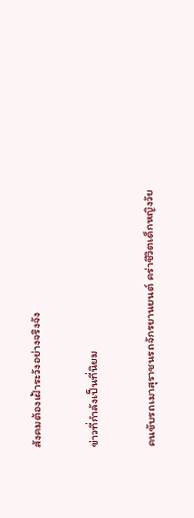สังคมต้องเฝ้าระวังอย่างจริงจัง

ข่าวที่กำลังเป็นที่นิยม

คนขับรถเมาสุราชนรถจักรยานยนต์ คร่าชีวิตเด็กหญิงวัย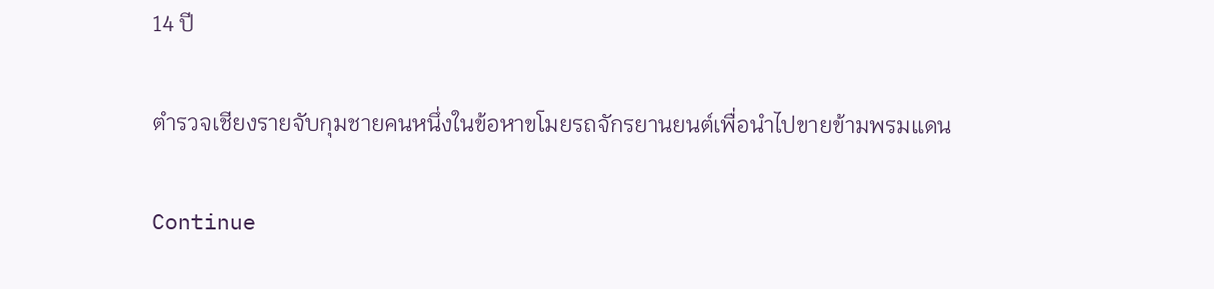14 ปี

ตำรวจเชียงรายจับกุมชายคนหนึ่งในข้อหาขโมยรถจักรยานยนต์เพื่อนำไปขายข้ามพรมแดน

Continue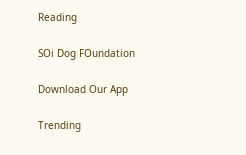Reading

SOi Dog FOundation

Download Our App

Trending